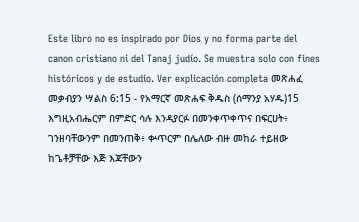Este libro no es inspirado por Dios y no forma parte del canon cristiano ni del Tanaj judío. Se muestra solo con fines históricos y de estudio. Ver explicación completa መጽሐፈ መቃብያን ሣልስ 6:15 - የአማርኛ መጽሐፍ ቅዱስ (ሰማንያ አሃዱ)15 እግዚአብሔርም በምድር ሳሉ እንዳያርፉ በመንቀጥቀጥና በፍርሀት፥ ገንዘባቸውንም በመንጠቅ፥ ቍጥርም በሌለው ብዙ መከራ ተይዘው ከጌቶቻቸው እጅ እጃቸውን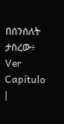በሰንሰለት ታስረው፥ Ver Capítulo |